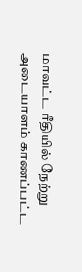மாவட்ட ரீதியில் நேற்று அடையாளம் காணப்பட்ட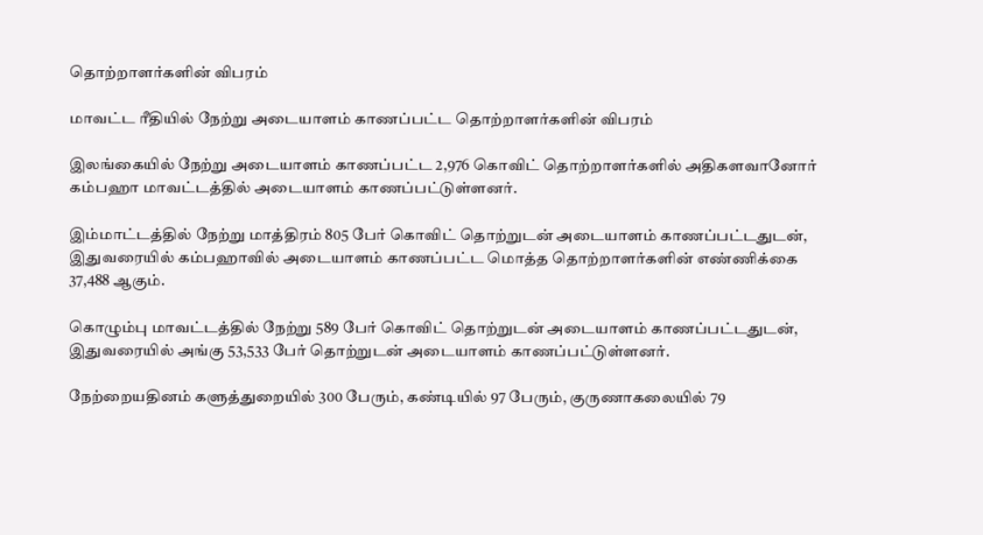தொற்றாளர்களின் விபரம்

மாவட்ட ரீதியில் நேற்று அடையாளம் காணப்பட்ட தொற்றாளர்களின் விபரம்

இலங்கையில் நேற்று அடையாளம் காணப்பட்ட 2,976 கொவிட் தொற்றாளர்களில் அதிகளவானோர் கம்பஹா மாவட்டத்தில் அடையாளம் காணப்பட்டுள்ளனர்.

இம்மாட்டத்தில் நேற்று மாத்திரம் 805 பேர் கொவிட் தொற்றுடன் அடையாளம் காணப்பட்டதுடன், இதுவரையில் கம்பஹாவில் அடையாளம் காணப்பட்ட மொத்த தொற்றாளர்களின் எண்ணிக்கை 37,488 ஆகும்.

கொழும்பு மாவட்டத்தில் நேற்று 589 பேர் கொவிட் தொற்றுடன் அடையாளம் காணப்பட்டதுடன், இதுவரையில் அங்கு 53,533 பேர் தொற்றுடன் அடையாளம் காணப்பட்டுள்ளனர்.

நேற்றையதினம் களுத்துறையில் 300 பேரும், கண்டியில் 97 பேரும், குருணாகலையில் 79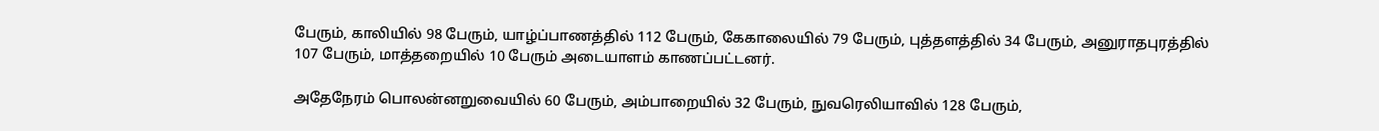பேரும், காலியில் 98 பேரும், யாழ்ப்பாணத்தில் 112 பேரும், கேகாலையில் 79 பேரும், புத்தளத்தில் 34 பேரும், அனுராதபுரத்தில் 107 பேரும், மாத்தறையில் 10 பேரும் அடையாளம் காணப்பட்டனர்.

அதேநேரம் பொலன்னறுவையில் 60 பேரும், அம்பாறையில் 32 பேரும், நுவரெலியாவில் 128 பேரும்,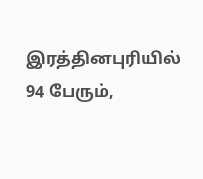இரத்தினபுரியில் 94 பேரும்,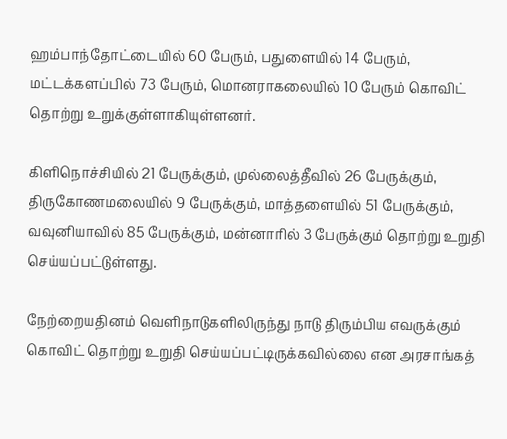ஹம்பாந்தோட்டையில் 60 பேரும், பதுளையில் 14 பேரும், மட்டக்களப்பில் 73 பேரும், மொனராகலையில் 10 பேரும் கொவிட் தொற்று உறுக்குள்ளாகியுள்ளனர்.

கிளிநொச்சியில் 21 பேருக்கும், முல்லைத்தீவில் 26 பேருக்கும், திருகோணமலையில் 9 பேருக்கும், மாத்தளையில் 51 பேருக்கும், வவுனியாவில் 85 பேருக்கும், மன்னாரில் 3 பேருக்கும் தொற்று உறுதி செய்யப்பட்டுள்ளது.

நேற்றையதினம் வெளிநாடுகளிலிருந்து நாடு திரும்பிய எவருக்கும் கொவிட் தொற்று உறுதி செய்யப்பட்டிருக்கவில்லை என அரசாங்கத்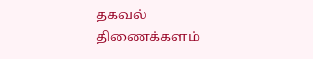தகவல் திணைக்களம்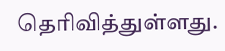தெரிவித்துள்ளது.